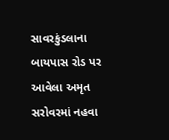સાવરકુંડલાના બાયપાસ રોડ પર આવેલા અમૃત સરોવરમાં નહવા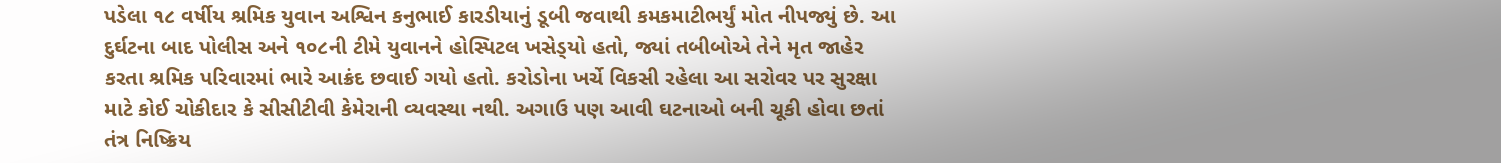પડેલા ૧૮ વર્ષીય શ્રમિક યુવાન અશ્વિન કનુભાઈ કારડીયાનું ડૂબી જવાથી કમકમાટીભર્યું મોત નીપજ્યું છે. આ દુર્ઘટના બાદ પોલીસ અને ૧૦૮ની ટીમે યુવાનને હોસ્પિટલ ખસેડ્‌યો હતો, જ્યાં તબીબોએ તેને મૃત જાહેર કરતા શ્રમિક પરિવારમાં ભારે આક્રંદ છવાઈ ગયો હતો. કરોડોના ખર્ચે વિકસી રહેલા આ સરોવર પર સુરક્ષા માટે કોઈ ચોકીદાર કે સીસીટીવી કેમેરાની વ્યવસ્થા નથી. અગાઉ પણ આવી ઘટનાઓ બની ચૂકી હોવા છતાં તંત્ર નિષ્ક્રિય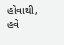હોવાથી, હવે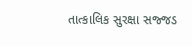તાત્કાલિક સુરક્ષા સજ્જડ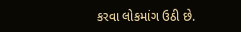કરવા લોકમાંગ ઉઠી છે.